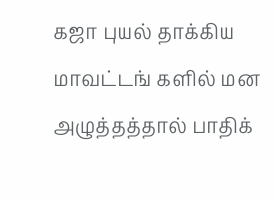கஜா புயல் தாக்கிய மாவட்டங் களில் மன அழுத்தத்தால் பாதிக்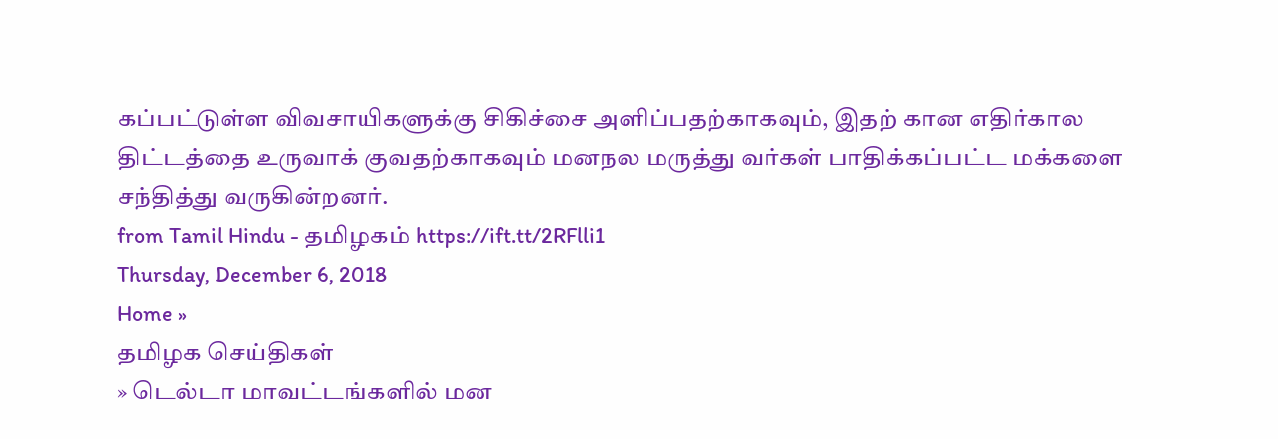கப்பட்டுள்ள விவசாயிகளுக்கு சிகிச்சை அளிப்பதற்காகவும், இதற் கான எதிர்கால திட்டத்தை உருவாக் குவதற்காகவும் மனநல மருத்து வர்கள் பாதிக்கப்பட்ட மக்களை சந்தித்து வருகின்றனர்.
from Tamil Hindu - தமிழகம் https://ift.tt/2RFlli1
Thursday, December 6, 2018
Home »
தமிழக செய்திகள்
» டெல்டா மாவட்டங்களில் மன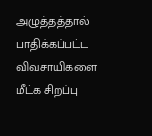அழுத்தத்தால் பாதிக்கப்பட்ட விவசாயிகளை மீட்க சிறப்பு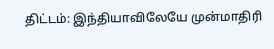திட்டம்: இந்தியாவிலேயே முன்மாதிரி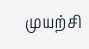முயற்சி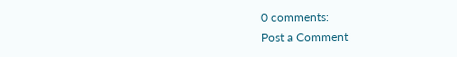0 comments:
Post a Comment